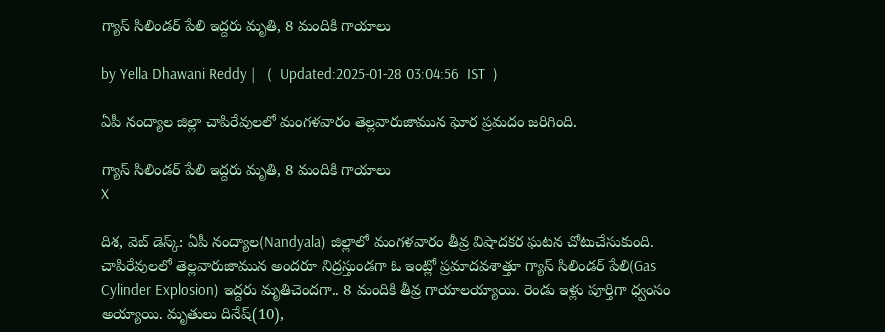గ్యాస్ సిలిండర్ పేలి ఇద్దరు మృతి, 8 మందికి గాయాలు

by Yella Dhawani Reddy |   (  Updated:2025-01-28 03:04:56  IST  )

ఏపీ నంద్యాల జిల్లా చాపిరేవులలో మంగళవారం తెల్లవారుజామున ఘోర ప్రమదం జరిగింది.

గ్యాస్ సిలిండర్ పేలి ఇద్దరు మృతి, 8 మందికి గాయాలు
X

దిశ, వెబ్ డెస్క్: ఏపీ నంద్యాల(Nandyala) జిల్లాలో మంగళవారం తీవ్ర విషాదకర ఘటన చోటుచేసుకుంది. చాపిరేవులలో తెల్లవారుజామున అందరూ నిద్రస్తుండగా ఓ ఇంట్లో ప్రమాదవశాత్తూ గ్యాస్‌ సిలిండర్‌ పేలి(Gas Cylinder Explosion) ఇద్దరు మృతిచెందగా.. 8 మందికి తీవ్ర గాయాలయ్యాయి. రెండు ఇళ్లు పూర్తిగా ధ్వంసం అయ్యాయి. మృతులు దినేష్(10),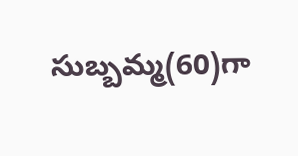సుబ్బమ్మ(60)గా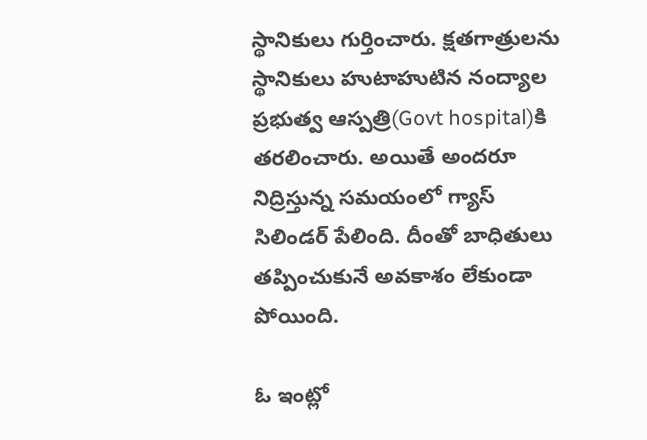స్థానికులు గుర్తించారు. క్షతగాత్రులను స్థానికులు హుటాహుటిన నంద్యాల ప్రభుత్వ ఆస్పత్రి(Govt hospital)కి తరలించారు. అయితే అందరూ నిద్రిస్తున్న సమయంలో గ్యాస్ సిలిండర్ పేలింది. దీంతో బాధితులు తప్పించుకునే అవకాశం లేకుండా పోయింది.

ఓ ఇంట్లో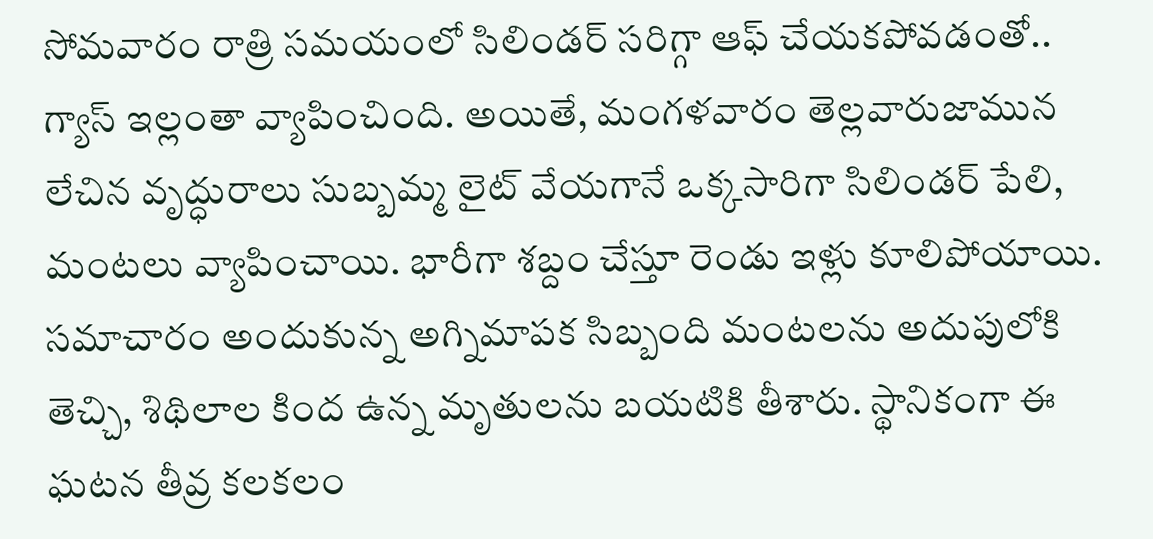సోమవారం రాత్రి సమయంలో సిలిండర్ సరిగ్గా ఆఫ్ చేయకపోవడంతో.. గ్యాస్ ఇల్లంతా వ్యాపించింది. అయితే, మంగళవారం తెల్లవారుజామున లేచిన వృద్ధురాలు సుబ్బమ్మ లైట్ వేయగానే ఒక్కసారిగా సిలిండర్ పేలి, మంటలు వ్యాపించాయి. భారీగా శబ్దం చేస్తూ రెండు ఇళ్లు కూలిపోయాయి. సమాచారం అందుకున్న అగ్నిమాపక సిబ్బంది మంటలను అదుపులోకి తెచ్చి, శిథిలాల కింద ఉన్న మృతులను బయటికి తీశారు. స్థానికంగా ఈ ఘటన తీవ్ర కలకలం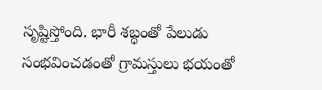సృష్టిస్తోంది. భారీ శబ్ధంతో పేలుడు సంభవించడంతో గ్రామస్తులు భయంతో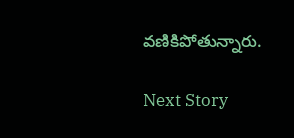వణికిపోతున్నారు.

Next Story